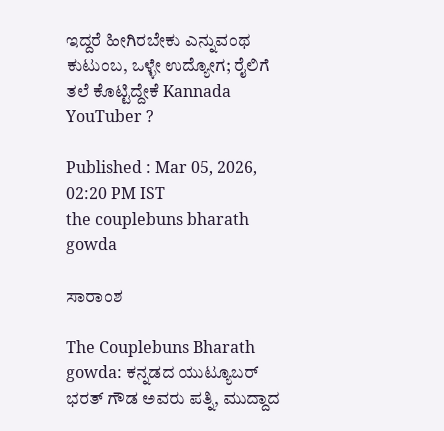ಇದ್ದರೆ ಹೀಗಿರಬೇಕು ಎನ್ನುವಂಥ ಕುಟುಂಬ, ಒಳ್ಳೇ ಉದ್ಯೋಗ; ರೈಲಿಗೆ ತಲೆ ಕೊಟ್ಟಿದ್ದೇಕೆ Kannada YouTuber ?

Published : Mar 05, 2026, 02:20 PM IST
the couplebuns bharath gowda

ಸಾರಾಂಶ

The Couplebuns Bharath gowda: ಕನ್ನಡದ ಯುಟ್ಯೂಬರ್‌ ಭರತ್‌ ಗೌಡ ಅವರು ಪತ್ನಿ, ಮುದ್ದಾದ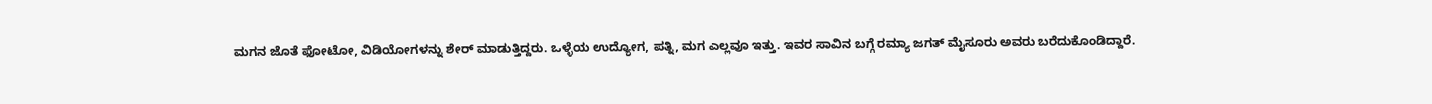ಮಗನ ಜೊತೆ ಫೋಟೋ, ವಿಡಿಯೋಗಳನ್ನು ಶೇರ್‌ ಮಾಡುತ್ತಿದ್ದರು. ಒಳ್ಳೆಯ ಉದ್ಯೋಗ, ಪತ್ನಿ, ಮಗ ಎಲ್ಲವೂ ಇತ್ತು. ಇವರ ಸಾವಿನ ಬಗ್ಗೆ ರಮ್ಯಾ ಜಗತ್‌ ಮೈಸೂರು ಅವರು ಬರೆದುಕೊಂಡಿದ್ದಾರೆ.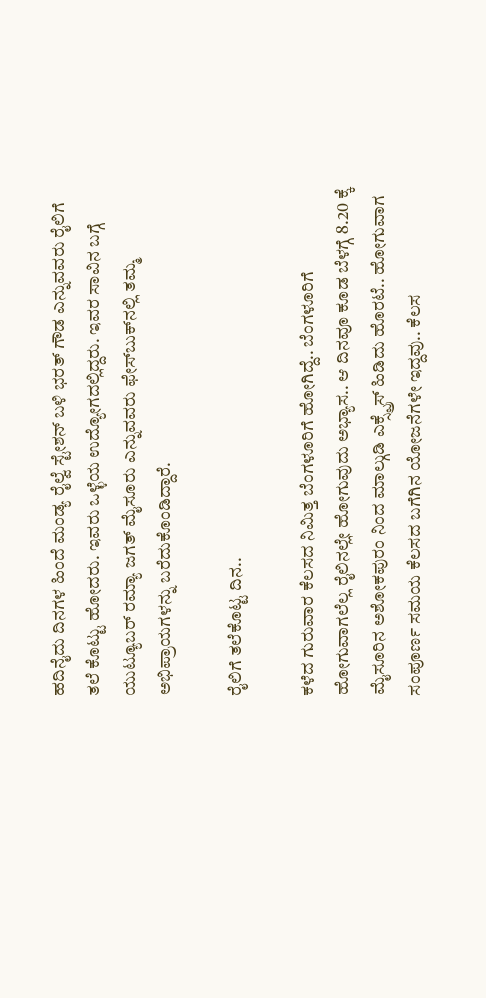ಹದಿನೈದು ದಿನಗಳ ಹಿಂದೆ ಮಂಡ್ಯ ರೈಲ್ವೆ ಸ್ಟೇಶನ್‌ ಬಳಿ ಭರತ್‌ ಗೌಡ ಎನ್ನುವವರು ರೈಲಿಗೆ ತಲೆ ಕೊಟ್ಟು ಹೋದರು. ಇವರು ಒಳ್ಳೆಯ ಉದ್ಯೋಗದಲ್ಲಿದ್ದರು. ಇವರ ಸಾವಿನ ಬಗ್ಗೆ ಯುಟ್ಯೂಬರ್‌ ರಮ್ಯಾ ಜಗತ್‌ ಮೈಸೂರು ಎನ್ನುವವರು ಫೇಸ್‌ಬುಕ್‌ನಲ್ಲಿ ತಮ್ಮ ಅಭಿಪ್ರಾಯಗಳನ್ನು ಬರೆದುಕೊಂಡಿದ್ದಾರೆ.

ರೈಲಿಗೆ ತಲೆಕೊಟ್ಟ ದಿನ..

ಕಳೆದ ಗುರುವಾರ ಕೆಲಸದ ನಿಮಿತ್ತ ಬೆಂಗಳೂರಿಗೆ ಹೋಗಿದ್ದೆ.. ಬೆಂಗಳೂರಿಗೆ ಹೋಗುವಾಗಲೆಲ್ಲ ರೈಲಿನಲ್ಲೇ ಹೋಗುವುದು ಅಭ್ಯಾಸ.. ಆ ದಿನವೂ ಕೂಡ ಬೆಳಗ್ಗೆ 8.20 ಕ್ಕೆ ಮೈಸೂರಿನ ಅಶೋಕಪುರಂ ನಿಂದ ಮಾಲ್ಗುಡಿ ಎಕ್ಸ್ಪ್ರೆಸ್ ಹಿಡಿದು ಹೊರಟೆ.. ಹೋಗುವಾಗ ಸಂಪೂರ್ಣ ಸಮಯ ಕೆಲಸದ ಬಗೆಗಿನ ಯೋಜನೆಗಳೇ ಇದ್ದವು.. ಕೆಲಸ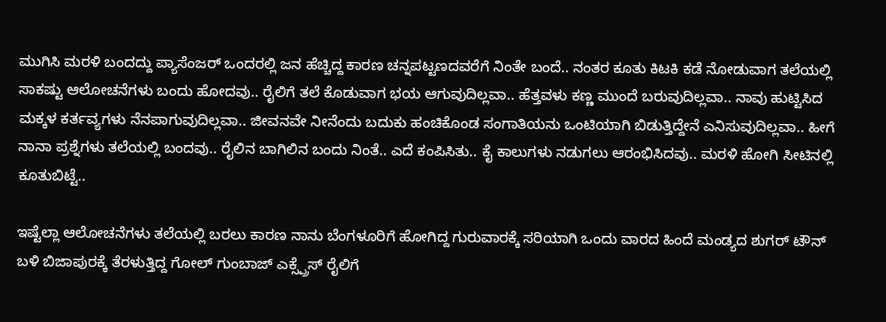ಮುಗಿಸಿ ಮರಳಿ ಬಂದದ್ದು ಪ್ಯಾಸೆಂಜರ್ ಒಂದರಲ್ಲಿ ಜನ ಹೆಚ್ಚಿದ್ದ ಕಾರಣ ಚನ್ನಪಟ್ಟಣದವರೆಗೆ ನಿಂತೇ ಬಂದೆ.. ನಂತರ ಕೂತು ಕಿಟಕಿ ಕಡೆ ನೋಡುವಾಗ ತಲೆಯಲ್ಲಿ ಸಾಕಷ್ಟು ಆಲೋಚನೆಗಳು ಬಂದು ಹೋದವು.. ರೈಲಿಗೆ ತಲೆ ಕೊಡುವಾಗ ಭಯ ಆಗುವುದಿಲ್ಲವಾ.. ಹೆತ್ತವಳು ಕಣ್ಣ ಮುಂದೆ ಬರುವುದಿಲ್ಲವಾ.. ನಾವು ಹುಟ್ಟಿಸಿದ ಮಕ್ಕಳ ಕರ್ತವ್ಯಗಳು ನೆನಪಾಗುವುದಿಲ್ಲವಾ.. ಜೀವನವೇ ನೀನೆಂದು ಬದುಕು ಹಂಚಿಕೊಂಡ ಸಂಗಾತಿಯನು ಒಂಟಿಯಾಗಿ ಬಿಡುತ್ತಿದ್ದೇನೆ ಎನಿಸುವುದಿಲ್ಲವಾ.. ಹೀಗೆ ನಾನಾ ಪ್ರಶ್ನೆಗಳು ತಲೆಯಲ್ಲಿ ಬಂದವು.. ರೈಲಿನ ಬಾಗಿಲಿನ ಬಂದು ನಿಂತೆ.. ಎದೆ ಕಂಪಿಸಿತು.. ಕೈ ಕಾಲುಗಳು ನಡುಗಲು ಆರಂಭಿಸಿದವು.. ಮರಳಿ ಹೋಗಿ ಸೀಟಿನಲ್ಲಿ ಕೂತುಬಿಟ್ಟೆ..

ಇಷ್ಟೆಲ್ಲಾ ಆಲೋಚನೆಗಳು ತಲೆಯಲ್ಲಿ ಬರಲು ಕಾರಣ ನಾನು ಬೆಂಗಳೂರಿಗೆ ಹೋಗಿದ್ದ ಗುರುವಾರಕ್ಕೆ ಸರಿಯಾಗಿ ಒಂದು ವಾರದ ಹಿಂದೆ ಮಂಡ್ಯದ ಶುಗರ್ ಟೌನ್ ಬಳಿ ಬಿಜಾಪುರಕ್ಕೆ ತೆರಳುತ್ತಿದ್ದ ಗೋಲ್ ಗುಂಬಾಜ್ ಎಕ್ಸ್ಪ್ರೆಸ್ ರೈಲಿಗೆ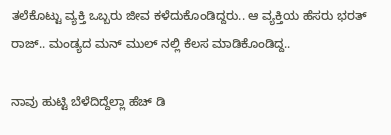ತಲೆಕೊಟ್ಟು ವ್ಯಕ್ತಿ ಒಬ್ಬರು ಜೀವ ಕಳೆದುಕೊಂಡಿದ್ದರು.. ಆ ವ್ಯಕ್ತಿಯ ಹೆಸರು ಭರತ್ ರಾಜ್.. ಮಂಡ್ಯದ ಮನ್ ಮುಲ್ ನಲ್ಲಿ ಕೆಲಸ ಮಾಡಿಕೊಂಡಿದ್ದ..

ನಾವು ಹುಟ್ಟಿ ಬೆಳೆದಿದ್ದೆಲ್ಲಾ ಹೆಚ್ ಡಿ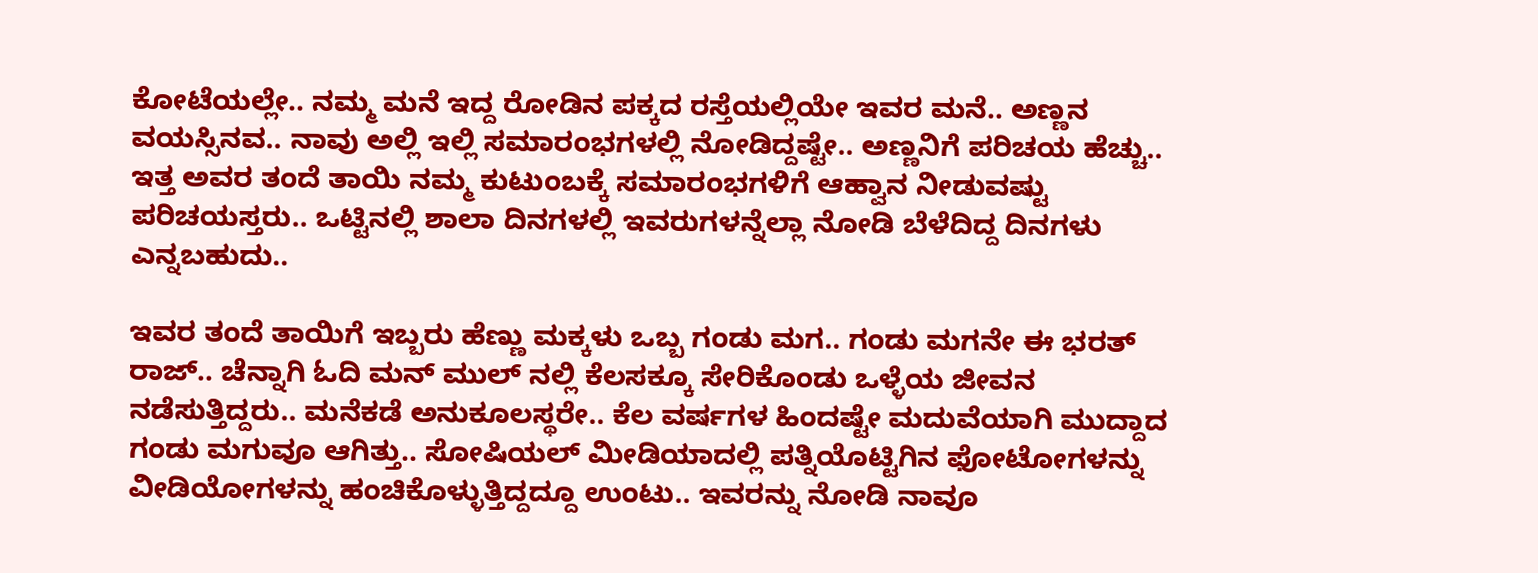ಕೋಟೆಯಲ್ಲೇ.. ನಮ್ಮ ಮನೆ ಇದ್ದ ರೋಡಿನ ಪಕ್ಕದ ರಸ್ತೆಯಲ್ಲಿಯೇ ಇವರ ಮನೆ.. ಅಣ್ಣನ ವಯಸ್ಸಿನವ.. ನಾವು ಅಲ್ಲಿ ಇಲ್ಲಿ ಸಮಾರಂಭಗಳಲ್ಲಿ ನೋಡಿದ್ದಷ್ಟೇ.. ಅಣ್ಣನಿಗೆ ಪರಿಚಯ ಹೆಚ್ಚು.. ಇತ್ತ ಅವರ ತಂದೆ ತಾಯಿ ನಮ್ಮ ಕುಟುಂಬಕ್ಕೆ ಸಮಾರಂಭಗಳಿಗೆ ಆಹ್ವಾನ ನೀಡುವಷ್ಟು ಪರಿಚಯಸ್ತರು.. ಒಟ್ಟಿನಲ್ಲಿ ಶಾಲಾ ದಿನಗಳಲ್ಲಿ ಇವರುಗಳನ್ನೆಲ್ಲಾ ನೋಡಿ ಬೆಳೆದಿದ್ದ ದಿನಗಳು ಎನ್ನಬಹುದು..

ಇವರ ತಂದೆ ತಾಯಿಗೆ ಇಬ್ಬರು ಹೆಣ್ಣು ಮಕ್ಕಳು ಒಬ್ಬ ಗಂಡು ಮಗ.. ಗಂಡು ಮಗನೇ ಈ ಭರತ್ ರಾಜ್.. ಚೆನ್ನಾಗಿ ಓದಿ ಮನ್ ಮುಲ್ ನಲ್ಲಿ ಕೆಲಸಕ್ಕೂ ಸೇರಿಕೊಂಡು ಒಳ್ಳೆಯ ಜೀವನ ನಡೆಸುತ್ತಿದ್ದರು.. ಮನೆಕಡೆ ಅನುಕೂಲಸ್ಥರೇ.. ಕೆಲ ವರ್ಷಗಳ ಹಿಂದಷ್ಟೇ ಮದುವೆಯಾಗಿ ಮುದ್ದಾದ ಗಂಡು ಮಗುವೂ ಆಗಿತ್ತು.. ಸೋಷಿಯಲ್ ಮೀಡಿಯಾದಲ್ಲಿ ಪತ್ನಿಯೊಟ್ಟಿಗಿನ ಫೋಟೋಗಳನ್ನು ವೀಡಿಯೋಗಳನ್ನು ಹಂಚಿಕೊಳ್ಳುತ್ತಿದ್ದದ್ದೂ ಉಂಟು.. ಇವರನ್ನು ನೋಡಿ ನಾವೂ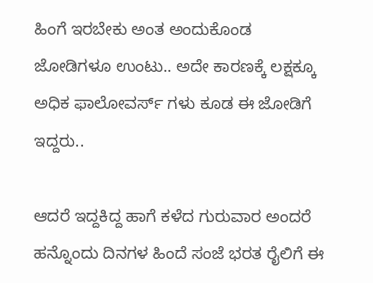ಹಿಂಗೆ ಇರಬೇಕು ಅಂತ ಅಂದುಕೊಂಡ ಜೋಡಿಗಳೂ ಉಂಟು.. ಅದೇ ಕಾರಣಕ್ಕೆ ಲಕ್ಷಕ್ಕೂ ಅಧಿಕ ಫಾಲೋವರ್ಸ್ ಗಳು ಕೂಡ ಈ ಜೋಡಿಗೆ ಇದ್ದರು..

ಆದರೆ ಇದ್ದಕಿದ್ದ ಹಾಗೆ ಕಳೆದ ಗುರುವಾರ ಅಂದರೆ ಹನ್ನೊಂದು ದಿನಗಳ ಹಿಂದೆ ಸಂಜೆ ಭರತ ರೈಲಿಗೆ ಈ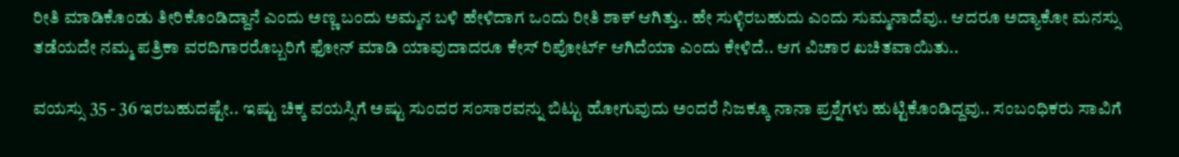ರೀತಿ ಮಾಡಿಕೊಂಡು ತೀರಿಕೊಂಡಿದ್ದಾನೆ ಎಂದು ಅಣ್ಣ ಬಂದು ಅಮ್ಮನ ಬಳಿ ಹೇಳಿದಾಗ ಒಂದು ರೀತಿ ಶಾಕ್ ಆಗಿತ್ತು.. ಹೇ ಸುಳ್ಳಿರಬಹುದು ಎಂದು ಸುಮ್ಮನಾದೆವು.. ಆದರೂ ಅದ್ಯಾಕೋ ಮನಸ್ಸು ತಡೆಯದೇ ನಮ್ಮ ಪತ್ರಿಕಾ ವರದಿಗಾರರೊಬ್ಬರಿಗೆ ಫೋನ್ ಮಾಡಿ ಯಾವುದಾದರೂ ಕೇಸ್ ರಿಪೋರ್ಟ್ ಆಗಿದೆಯಾ ಎಂದು ಕೇಳಿದೆ.. ಆಗ ವಿಚಾರ ಖಚಿತವಾಯಿತು..

ವಯಸ್ಸು 35 - 36 ಇರಬಹುದಷ್ಟೇ.. ಇಷ್ಟು ಚಿಕ್ಕ ವಯಸ್ಸಿಗೆ ಅಷ್ಟು ಸುಂದರ ಸಂಸಾರವನ್ನು ಬಿಟ್ಟು ಹೋಗುವುದು ಅಂದರೆ ನಿಜಕ್ಕೂ ನಾನಾ ಪ್ರಶ್ನೆಗಳು ಹುಟ್ಟಿಕೊಂಡಿದ್ದವು.. ಸಂಬಂಧಿಕರು ಸಾವಿಗೆ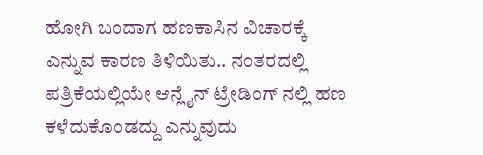ಹೋಗಿ ಬಂದಾಗ ಹಣಕಾಸಿನ ವಿಚಾರಕ್ಕೆ ಎನ್ನುವ ಕಾರಣ ತಿಳಿಯಿತು.. ನಂತರದಲ್ಲಿ ಪತ್ರಿಕೆಯಲ್ಲಿಯೇ ಆನ್ಲೈನ್ ಟ್ರೇಡಿಂಗ್ ನಲ್ಲಿ ಹಣ ಕಳೆದುಕೊಂಡದ್ದು ಎನ್ನುವುದು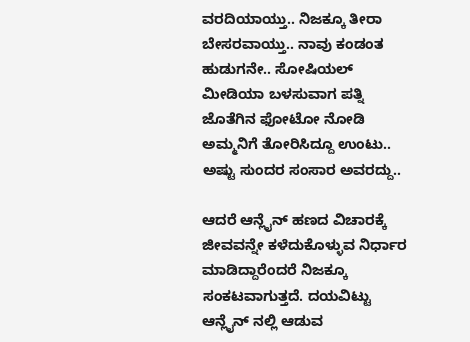ವರದಿಯಾಯ್ತು.. ನಿಜಕ್ಕೂ ತೀರಾ ಬೇಸರವಾಯ್ತು.. ನಾವು ಕಂಡಂತ ಹುಡುಗನೇ.. ಸೋಷಿಯಲ್ ಮೀಡಿಯಾ ಬಳಸುವಾಗ ಪತ್ನಿ ಜೊತೆಗಿನ ಫೋಟೋ ನೋಡಿ ಅಮ್ಮನಿಗೆ ತೋರಿಸಿದ್ದೂ ಉಂಟು.. ಅಷ್ಟು ಸುಂದರ ಸಂಸಾರ ಅವರದ್ದು..

ಆದರೆ ಆನ್ಲೈನ್ ಹಣದ ವಿಚಾರಕ್ಕೆ ಜೀವವನ್ನೇ ಕಳೆದುಕೊಳ್ಳುವ ನಿರ್ಧಾರ ಮಾಡಿದ್ದಾರೆಂದರೆ ನಿಜಕ್ಕೂ ಸಂಕಟವಾಗುತ್ತದೆ. ದಯವಿಟ್ಟು ಆನ್ಲೈನ್ ನಲ್ಲಿ ಆಡುವ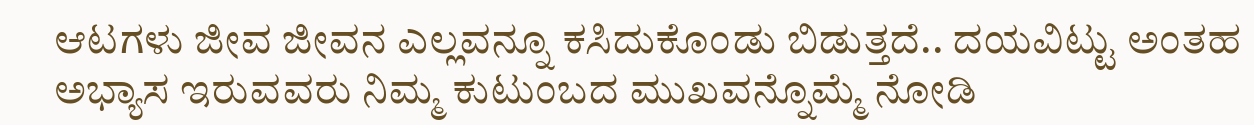ಆಟಗಳು ಜೀವ ಜೀವನ ಎಲ್ಲವನ್ನೂ ಕಸಿದುಕೊಂಡು ಬಿಡುತ್ತದೆ.. ದಯವಿಟ್ಟು ಅಂತಹ ಅಭ್ಯಾಸ ಇರುವವರು ನಿಮ್ಮ ಕುಟುಂಬದ ಮುಖವನ್ನೊಮ್ಮೆ ನೋಡಿ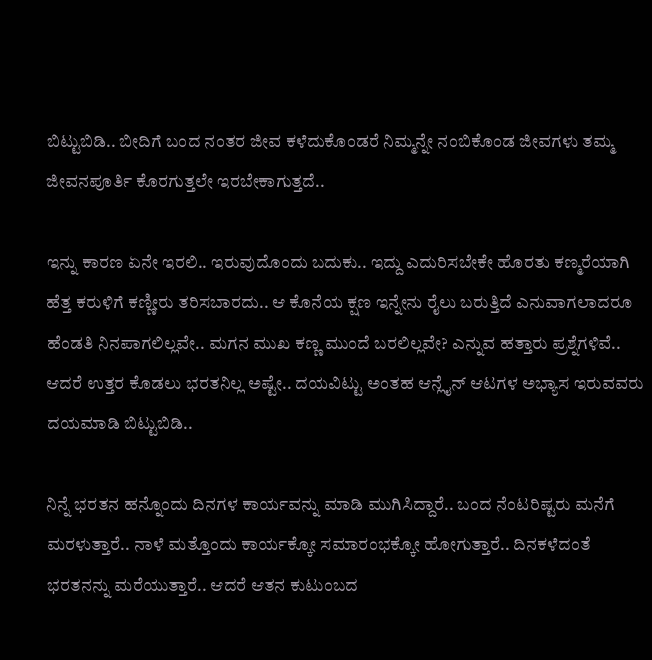ಬಿಟ್ಟುಬಿಡಿ.. ಬೀದಿಗೆ ಬಂದ ನಂತರ ಜೀವ ಕಳೆದುಕೊಂಡರೆ ನಿಮ್ಮನ್ನೇ ನಂಬಿಕೊಂಡ ಜೀವಗಳು ತಮ್ಮ ಜೀವನಪೂರ್ತಿ ಕೊರಗುತ್ತಲೇ ಇರಬೇಕಾಗುತ್ತದೆ..

ಇನ್ನು ಕಾರಣ ಏನೇ ಇರಲಿ.. ಇರುವುದೊಂದು ಬದುಕು.. ಇದ್ದು ಎದುರಿಸಬೇಕೇ ಹೊರತು ಕಣ್ಮರೆಯಾಗಿ ಹೆತ್ತ ಕರುಳಿಗೆ ಕಣ್ಣೀರು ತರಿಸಬಾರದು.. ಆ ಕೊನೆಯ ಕ್ಷಣ ಇನ್ನೇನು ರೈಲು ಬರುತ್ತಿದೆ ಎನುವಾಗಲಾದರೂ ಹೆಂಡತಿ ನಿನಪಾಗಲಿಲ್ಲವೇ.. ಮಗನ ಮುಖ ಕಣ್ಣ ಮುಂದೆ ಬರಲಿಲ್ಲವೇ? ಎನ್ನುವ ಹತ್ತಾರು ಪ್ರಶ್ನೆಗಳಿವೆ.. ಆದರೆ ಉತ್ತರ ಕೊಡಲು ಭರತನಿಲ್ಲ ಅಷ್ಟೇ.. ದಯವಿಟ್ಟು ಅಂತಹ ಆನ್ಲೈನ್ ಆಟಗಳ ಅಭ್ಯಾಸ ಇರುವವರು ದಯಮಾಡಿ ಬಿಟ್ಟುಬಿಡಿ..

ನಿನ್ನೆ ಭರತನ ಹನ್ನೊಂದು ದಿನಗಳ ಕಾರ್ಯವನ್ನು ಮಾಡಿ ಮುಗಿಸಿದ್ದಾರೆ.. ಬಂದ ನೆಂಟರಿಷ್ಟರು ಮನೆಗೆ ಮರಳುತ್ತಾರೆ‌‌.. ನಾಳೆ ಮತ್ತೊಂದು ಕಾರ್ಯಕ್ಕೋ ಸಮಾರಂಭಕ್ಕೋ ಹೋಗುತ್ತಾರೆ.. ದಿನಕಳೆದಂತೆ ಭರತನನ್ನು ಮರೆಯುತ್ತಾರೆ.. ಆದರೆ ಆತನ ಕುಟುಂಬದ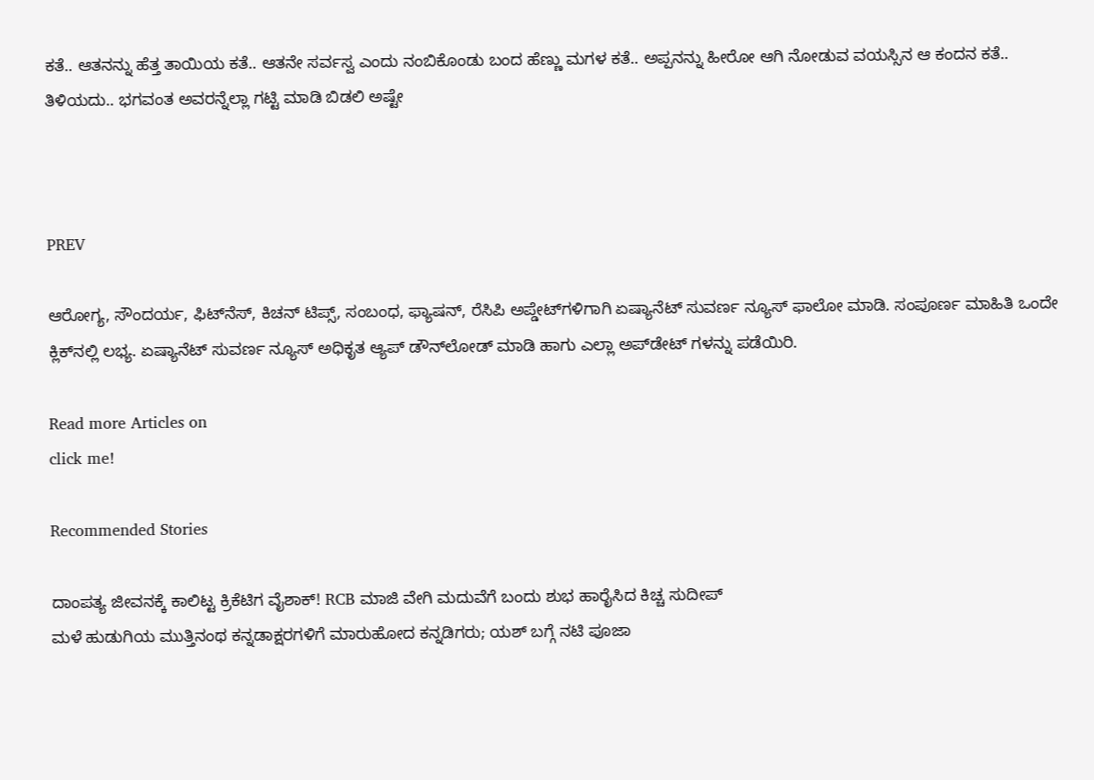ಕತೆ.. ಆತನನ್ನು ಹೆತ್ತ ತಾಯಿಯ ಕತೆ.. ಆತನೇ ಸರ್ವಸ್ವ ಎಂದು ನಂಬಿಕೊಂಡು ಬಂದ ಹೆಣ್ಣು ಮಗಳ ಕತೆ.. ಅಪ್ಪನನ್ನು ಹೀರೋ ಆಗಿ ನೋಡುವ ವಯಸ್ಸಿನ ಆ ಕಂದನ ಕತೆ.. ತಿಳಿಯದು.. ಭಗವಂತ ಅವರನ್ನೆಲ್ಲಾ ಗಟ್ಟಿ ಮಾಡಿ ಬಿಡಲಿ ಅಷ್ಟೇ



PREV

ಆರೋಗ್ಯ, ಸೌಂದರ್ಯ, ಫಿಟ್‌ನೆಸ್, ಕಿಚನ್ ಟಿಪ್ಸ್‌, ಸಂಬಂಧ, ಫ್ಯಾಷನ್, ರೆಸಿಪಿ ಅಪ್ಡೇಟ್‌ಗಳಿಗಾಗಿ ಏಷ್ಯಾನೆಟ್ ಸುವರ್ಣ ನ್ಯೂಸ್‌ ಫಾಲೋ ಮಾಡಿ. ಸಂಪೂರ್ಣ ಮಾಹಿತಿ ಒಂದೇ ಕ್ಲಿಕ್‌ನಲ್ಲಿ ಲಭ್ಯ. ಏಷ್ಯಾನೆಟ್ ಸುವರ್ಣ ನ್ಯೂಸ್ ಅಧಿಕೃತ ಆ್ಯಪ್ ಡೌನ್‌ಲೋಡ್ ಮಾಡಿ ಹಾಗು ಎಲ್ಲಾ ಅಪ್‌ಡೇಟ್ ಗಳನ್ನು ಪಡೆಯಿರಿ.

Read more Articles on
click me!

Recommended Stories

ದಾಂಪತ್ಯ ಜೀವನಕ್ಕೆ ಕಾಲಿಟ್ಟ ಕ್ರಿಕೆಟಿಗ ವೈಶಾಕ್! RCB ಮಾಜಿ ವೇಗಿ ಮದುವೆಗೆ ಬಂದು ಶುಭ ಹಾರೈಸಿದ ಕಿಚ್ಚ ಸುದೀಪ್
ಮಳೆ ಹುಡುಗಿಯ ಮುತ್ತಿನಂಥ ಕನ್ನಡಾಕ್ಷರಗಳಿಗೆ ಮಾರುಹೋದ ಕನ್ನಡಿಗರು; ಯಶ್ ಬಗ್ಗೆ ನಟಿ ಪೂಜಾ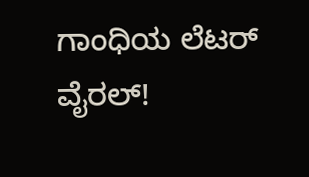ಗಾಂಧಿಯ ಲೆಟರ್ ವೈರಲ್!